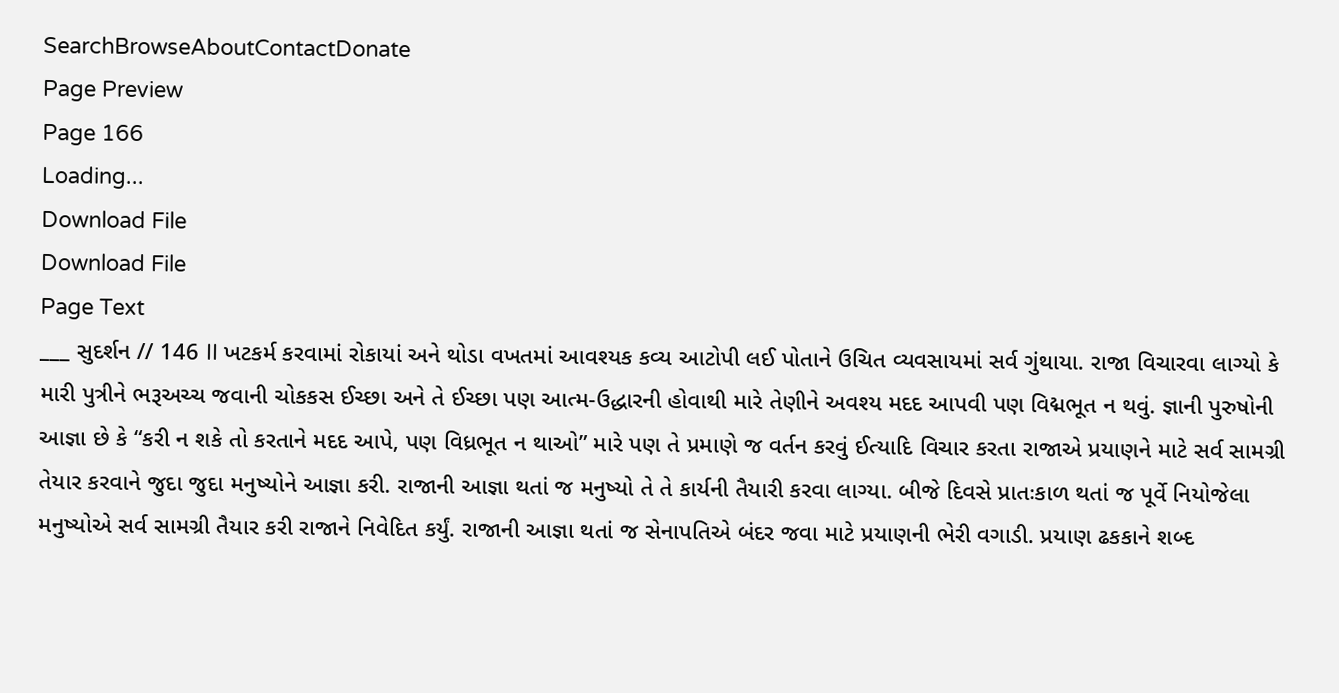SearchBrowseAboutContactDonate
Page Preview
Page 166
Loading...
Download File
Download File
Page Text
___ સુદર્શન // 146 II ખટકર્મ કરવામાં રોકાયાં અને થોડા વખતમાં આવશ્યક કવ્ય આટોપી લઈ પોતાને ઉચિત વ્યવસાયમાં સર્વ ગુંથાયા. રાજા વિચારવા લાગ્યો કે મારી પુત્રીને ભરૂઅચ્ચ જવાની ચોકકસ ઈચ્છા અને તે ઈચ્છા પણ આત્મ-ઉદ્ધારની હોવાથી મારે તેણીને અવશ્ય મદદ આપવી પણ વિદ્મભૂત ન થવું. જ્ઞાની પુરુષોની આજ્ઞા છે કે “કરી ન શકે તો કરતાને મદદ આપે, પણ વિધ્રભૂત ન થાઓ” મારે પણ તે પ્રમાણે જ વર્તન કરવું ઈત્યાદિ વિચાર કરતા રાજાએ પ્રયાણને માટે સર્વ સામગ્રી તેયાર કરવાને જુદા જુદા મનુષ્યોને આજ્ઞા કરી. રાજાની આજ્ઞા થતાં જ મનુષ્યો તે તે કાર્યની તૈયારી કરવા લાગ્યા. બીજે દિવસે પ્રાતઃકાળ થતાં જ પૂર્વે નિયોજેલા મનુષ્યોએ સર્વ સામગ્રી તૈયાર કરી રાજાને નિવેદિત કર્યું. રાજાની આજ્ઞા થતાં જ સેનાપતિએ બંદર જવા માટે પ્રયાણની ભેરી વગાડી. પ્રયાણ ઢકકાને શબ્દ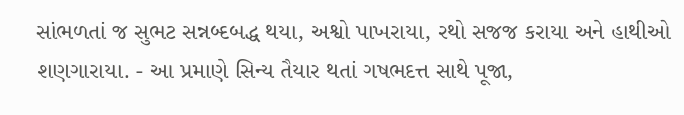સાંભળતાં જ સુભટ સન્નબ્દબદ્ધ થયા, અશ્વો પાખરાયા, રથો સજજ કરાયા અને હાથીઓ શણગારાયા. - આ પ્રમાણે સિન્ય તૈયાર થતાં ગષભદત્ત સાથે પૂજા,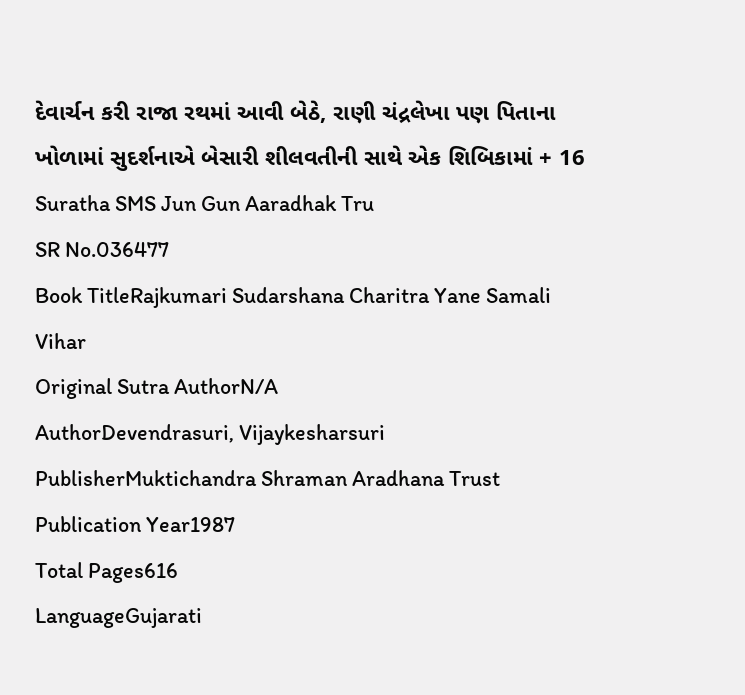દેવાર્ચન કરી રાજા રથમાં આવી બેઠે, રાણી ચંદ્રલેખા પણ પિતાના ખોળામાં સુદર્શનાએ બેસારી શીલવતીની સાથે એક શિબિકામાં + 16 Suratha SMS Jun Gun Aaradhak Tru
SR No.036477
Book TitleRajkumari Sudarshana Charitra Yane Samali Vihar
Original Sutra AuthorN/A
AuthorDevendrasuri, Vijaykesharsuri
PublisherMuktichandra Shraman Aradhana Trust
Publication Year1987
Total Pages616
LanguageGujarati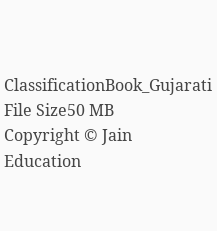ClassificationBook_Gujarati
File Size50 MB
Copyright © Jain Education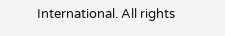International. All rights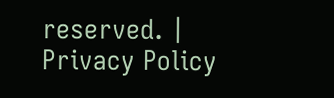reserved. | Privacy Policy